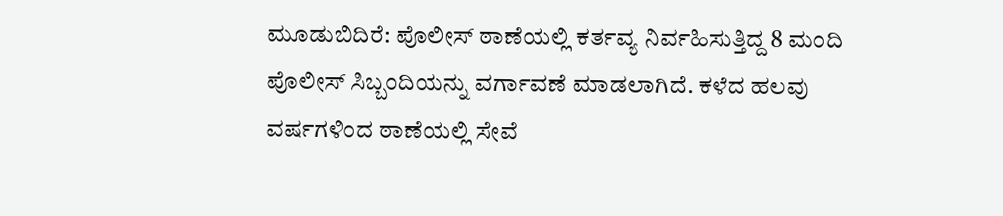ಮೂಡುಬಿದಿರೆ: ಪೊಲೀಸ್ ಠಾಣೆಯಲ್ಲಿ ಕರ್ತವ್ಯ ನಿರ್ವಹಿಸುತ್ತಿದ್ದ 8 ಮಂದಿ ಪೊಲೀಸ್ ಸಿಬ್ಬಂದಿಯನ್ನು ವರ್ಗಾವಣೆ ಮಾಡಲಾಗಿದೆ. ಕಳೆದ ಹಲವು ವರ್ಷಗಳಿಂದ ಠಾಣೆಯಲ್ಲಿ ಸೇವೆ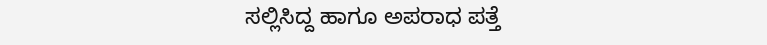ಸಲ್ಲಿಸಿದ್ದ ಹಾಗೂ ಅಪರಾಧ ಪತ್ತೆ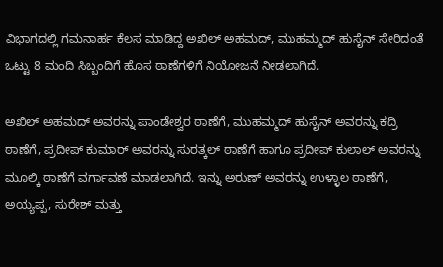ವಿಭಾಗದಲ್ಲಿ ಗಮನಾರ್ಹ ಕೆಲಸ ಮಾಡಿದ್ದ ಅಖಿಲ್ ಅಹಮದ್, ಮುಹಮ್ಮದ್ ಹುಸೈನ್ ಸೇರಿದಂತೆ ಒಟ್ಟು 8 ಮಂದಿ ಸಿಬ್ಬಂದಿಗೆ ಹೊಸ ಠಾಣೆಗಳಿಗೆ ನಿಯೋಜನೆ ನೀಡಲಾಗಿದೆ.

ಅಖಿಲ್ ಅಹಮದ್ ಅವರನ್ನು ಪಾಂಡೇಶ್ವರ ಠಾಣೆಗೆ, ಮುಹಮ್ಮದ್ ಹುಸೈನ್ ಅವರನ್ನು ಕದ್ರಿ ಠಾಣೆಗೆ, ಪ್ರದೀಪ್ ಕುಮಾರ್ ಅವರನ್ನು ಸುರತ್ಕಲ್ ಠಾಣೆಗೆ ಹಾಗೂ ಪ್ರದೀಪ್ ಕುಲಾಲ್ ಅವರನ್ನು ಮೂಲ್ಕಿ ಠಾಣೆಗೆ ವರ್ಗಾವಣೆ ಮಾಡಲಾಗಿದೆ. ಇನ್ನು ಅರುಣ್ ಅವರನ್ನು ಉಳ್ಳಾಲ ಠಾಣೆಗೆ, ಅಯ್ಯಪ್ಪ, ಸುರೇಶ್ ಮತ್ತು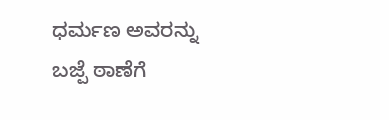ಧರ್ಮಣ ಅವರನ್ನು ಬಜ್ಪೆ ಠಾಣೆಗೆ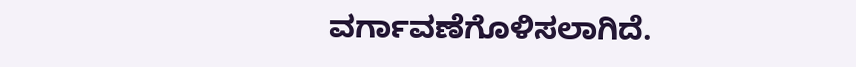ವರ್ಗಾವಣೆಗೊಳಿಸಲಾಗಿದೆ.